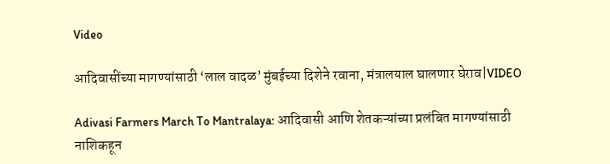Video

आदिवासींच्या मागण्यांसाठी ‘लाल वादळ’ मुंबईच्या दिशेने रवाना, मंत्रालयाल घालणार घेराव|VIDEO

Adivasi Farmers March To Mantralaya: आदिवासी आणि शेतकऱ्यांच्या प्रलंबित मागण्यांसाठी नाशिकहून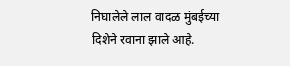निघालेले लाल वादळ मुंबईच्या दिशेने रवाना झाले आहे.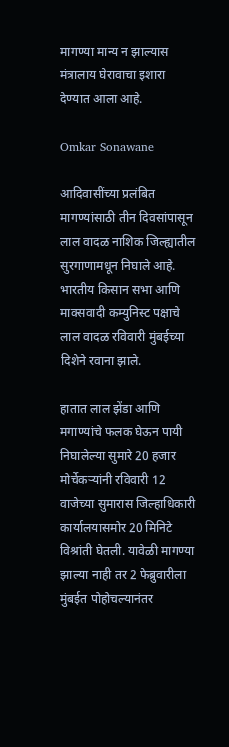मागण्या मान्य न झाल्यास मंत्रालाय घेरावाचा इशारा देण्यात आला आहे.

Omkar Sonawane

आदिवासींच्या प्रलंबित मागण्यांसाठी तीन दिवसांपासून लाल वादळ नाशिक जिल्ह्यातील सुरगाणामधून निघाले आहे. भारतीय किसान सभा आणि माक्सवादी कम्युनिस्ट पक्षाचे लाल वादळ रविवारी मुंबईच्या दिशेने रवाना झाले.

हातात लाल झेंडा आणि मगाण्यांचे फलक घेऊन पायी निघालेल्या सुमारे 20 हजार मोर्चेकऱ्यांनी रविवारी 12 वाजेच्या सुमारास जिल्हाधिकारी कार्यालयासमोर 20 मिनिटे विश्रांती घेतली. यावेळी मागण्या झाल्या नाही तर 2 फेब्रुवारीला मुंबईत पोहोचल्यानंतर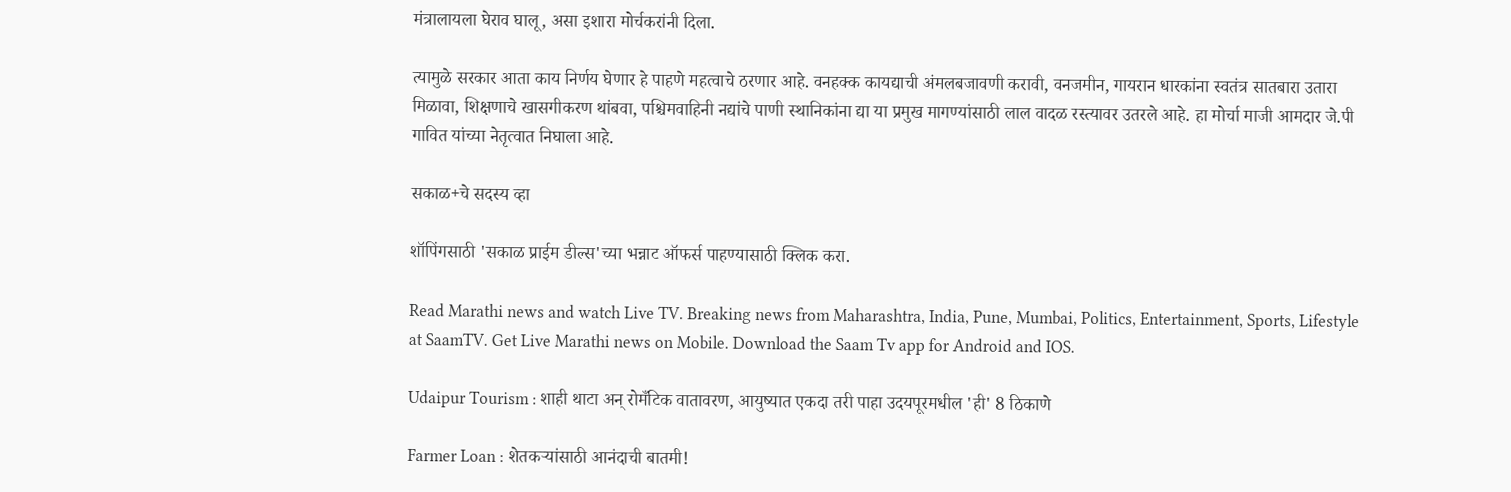मंत्रालायला घेराव घालू, असा इशारा मोर्चकरांनी दिला.

त्यामुळे सरकार आता काय निर्णय घेणार हे पाहणे महत्वाचे ठरणार आहे. वनहक्क कायद्याची अंमलबजावणी करावी, वनजमीन, गायरान धारकांना स्वतंत्र सातबारा उतारा मिळावा, शिक्षणाचे खासगीकरण थांबवा, पश्चिमवाहिनी नद्यांचे पाणी स्थानिकांना द्या या प्रमुख मागण्यांसाठी लाल वादळ रस्त्यावर उतरले आहे. हा मोर्चा माजी आमदार जे.पी गावित यांच्या नेतृत्वात निघाला आहे.

सकाळ+चे सदस्य व्हा

शॉपिंगसाठी 'सकाळ प्राईम डील्स'च्या भन्नाट ऑफर्स पाहण्यासाठी क्लिक करा.

Read Marathi news and watch Live TV. Breaking news from Maharashtra, India, Pune, Mumbai, Politics, Entertainment, Sports, Lifestyle at SaamTV. Get Live Marathi news on Mobile. Download the Saam Tv app for Android and IOS.

Udaipur Tourism : शाही थाटा अन् रोमँटिक वातावरण, आयुष्यात एकदा तरी पाहा उदयपूरमधील 'ही' 8 ठिकाणे

Farmer Loan : शेतकऱ्यांसाठी आनंदाची बातमी!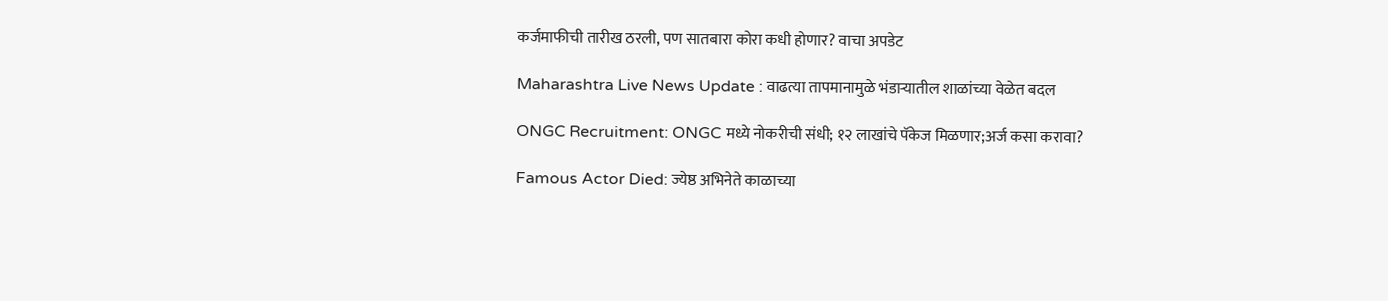कर्जमाफीची तारीख ठरली, पण सातबारा कोरा कधी होणार? वाचा अपडेट

Maharashtra Live News Update : वाढत्या तापमानामुळे भंडाऱ्यातील शाळांच्या वेळेत बदल

ONGC Recruitment: ONGC मध्ये नोकरीची संधी; १२ लाखांचे पॅकेज मिळणार;अर्ज कसा करावा?

Famous Actor Died: ज्येष्ठ अभिनेते काळाच्या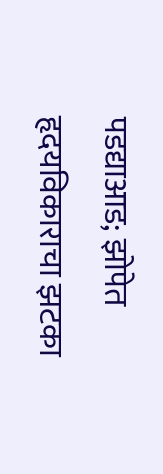पडद्याआड; झोपेत हृदयविकाराचा झटका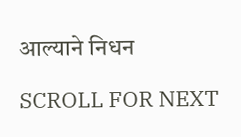आल्याने निधन

SCROLL FOR NEXT